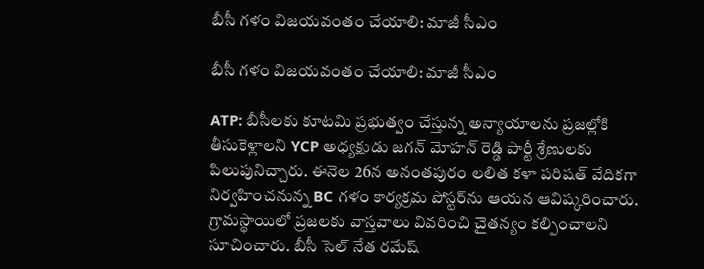బీసీ గళం విజయవంతం చేయాలి: మాజీ సీఎం

బీసీ గళం విజయవంతం చేయాలి: మాజీ సీఎం

ATP: బీసీలకు కూటమి ప్రభుత్వం చేస్తున్న అన్యాయాలను ప్రజల్లోకి తీసుకెళ్లాలని YCP అధ్యక్షుడు జగన్‌ మోహన్ రెడ్డి పార్టీ శ్రేణులకు పిలుపునిచ్చారు. ఈనెల 26న అనంతపురం లలిత కళా పరిషత్ వేదికగా నిర్వహించనున్న BC గళం కార్యక్రమ పోస్టర్‌ను ఆయన ఆవిష్కరించారు. గ్రామస్థాయిలో ప్రజలకు వాస్తవాలు వివరించి చైతన్యం కల్పించాలని సూచించారు. బీసీ సెల్ నేత రమేష్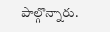పాల్గొన్నారు.